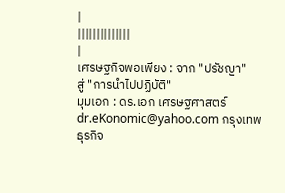|
||||||||||||||
|
เศรษฐกิจพอเพียง : จาก "ปรัชญา"
สู่ "การนำไปปฏิบัติ"
มุมเอก : ดร.เอก เศรษฐศาสตร์ dr.eKonomic@yahoo.com กรุงเทพธุรกิจ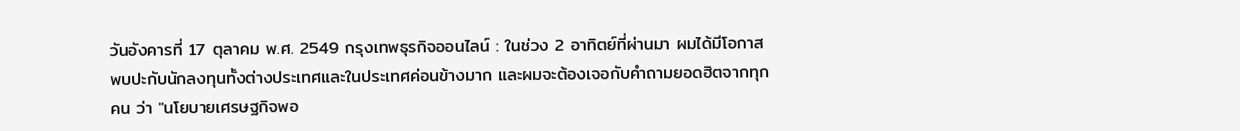วันอังคารที่ 17 ตุลาคม พ.ศ. 2549 กรุงเทพธุรกิจออนไลน์ : ในช่วง 2 อาทิตย์ที่ผ่านมา ผมได้มีโอกาสพบปะกับนักลงทุนทั้งต่างประเทศและในประเทศค่อนข้างมาก และผมจะต้องเจอกับคำถามยอดฮิตจากทุกคน ว่า "นโยบายเศรษฐกิจพอ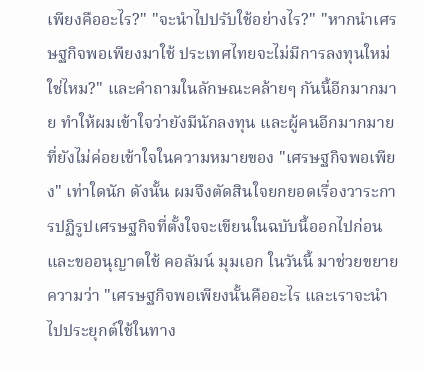เพียงคืออะไร?" "จะนำไปปรับใช้อย่างไร?" "หากนำเศรษฐกิจพอเพียงมาใช้ ประเทศไทยจะไม่มีการลงทุนใหม่ใช่ไหม?" และคำถามในลักษณะคล้ายๆ กันนี้อีกมากมาย ทำให้ผมเข้าใจว่ายังมีนักลงทุน และผู้คนอีกมากมายที่ยังไม่ค่อยเข้าใจในความหมายของ "เศรษฐกิจพอเพียง" เท่าใดนัก ดังนั้น ผมจึงตัดสินใจยกยอดเรื่องวาระการปฏิรูปเศรษฐกิจที่ตั้งใจจะเขียนในฉบับนี้ออกไปก่อน และขออนุญาตใช้ คอลัมน์ มุมเอก ในวันนี้ มาช่วยขยายความว่า "เศรษฐกิจพอเพียงนั้นคืออะไร และเราจะนำไปประยุกต์ใช้ในทาง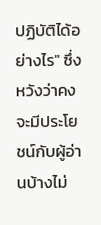ปฏิบัติได้อย่างไร" ซึ่งหวังว่าคงจะมีประโยชน์กับผู้อ่านบ้างไม่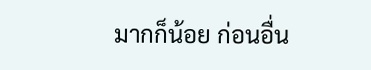มากก็น้อย ก่อนอื่น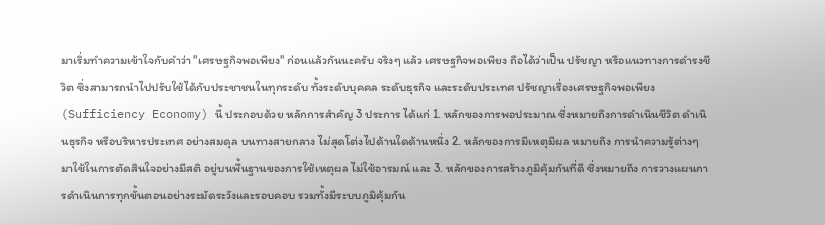มาเริ่มทำความเข้าใจกับคำว่า "เศรษฐกิจพอเพียง" ก่อนแล้วกันนะครับ จริงๆ แล้ว เศรษฐกิจพอเพียง ถือได้ว่าเป็น ปรัชญา หรือแนวทางการดำรงชีวิต ซึ่งสามารถนำไปปรับใช้ได้กับประชาชนในทุกระดับ ทั้งระดับบุคคล ระดับธุรกิจ และระดับประเทศ ปรัชญาเรื่องเศรษฐกิจพอเพียง (Sufficiency Economy) นี้ ประกอบด้วย หลักการสำคัญ 3 ประการ ได้แก่ 1. หลักของการพอประมาณ ซึ่งหมายถึงการดำเนินชีวิต ดำเนินธุรกิจ หรือบริหารประเทศ อย่างสมดุล บนทางสายกลาง ไม่สุดโต่งไปด้านใดด้านหนึ่ง 2. หลักของการมีเหตุมีผล หมายถึง การนำความรู้ต่างๆ มาใช้ในการตัดสินใจอย่างมีสติ อยู่บนพื้นฐานของการใช้เหตุผล ไม่ใช้อารมณ์ และ 3. หลักของการสร้างภูมิคุ้มกันที่ดี ซึ่งหมายถึง การวางแผนการดำเนินการทุกขั้นตอนอย่างระมัดระวังและรอบคอบ รวมทั้งมีระบบภูมิคุ้มกัน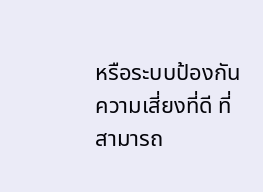หรือระบบป้องกันความเสี่ยงที่ดี ที่สามารถ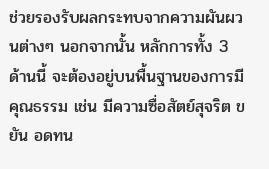ช่วยรองรับผลกระทบจากความผันผวนต่างๆ นอกจากนั้น หลักการทั้ง 3 ด้านนี้ จะต้องอยู่บนพื้นฐานของการมีคุณธรรม เช่น มีความซื่อสัตย์สุจริต ขยัน อดทน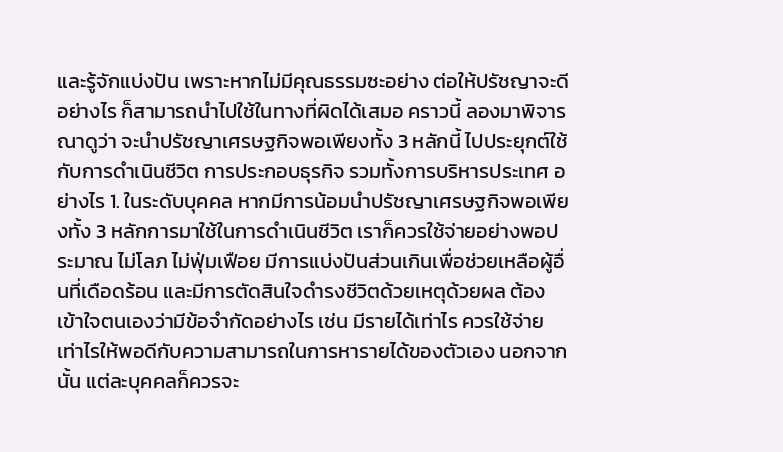และรู้จักแบ่งปัน เพราะหากไม่มีคุณธรรมซะอย่าง ต่อให้ปรัชญาจะดีอย่างไร ก็สามารถนำไปใช้ในทางที่ผิดได้เสมอ คราวนี้ ลองมาพิจารณาดูว่า จะนำปรัชญาเศรษฐกิจพอเพียงทั้ง 3 หลักนี้ ไปประยุกต์ใช้กับการดำเนินชีวิต การประกอบธุรกิจ รวมทั้งการบริหารประเทศ อย่างไร 1. ในระดับบุคคล หากมีการน้อมนำปรัชญาเศรษฐกิจพอเพียงทั้ง 3 หลักการมาใช้ในการดำเนินชีวิต เราก็ควรใช้จ่ายอย่างพอประมาณ ไม่โลภ ไม่ฟุ่มเฟือย มีการแบ่งปันส่วนเกินเพื่อช่วยเหลือผู้อื่นที่เดือดร้อน และมีการตัดสินใจดำรงชีวิตด้วยเหตุด้วยผล ต้องเข้าใจตนเองว่ามีข้อจำกัดอย่างไร เช่น มีรายได้เท่าไร ควรใช้จ่ายเท่าไรให้พอดีกับความสามารถในการหารายได้ของตัวเอง นอกจากนั้น แต่ละบุคคลก็ควรจะ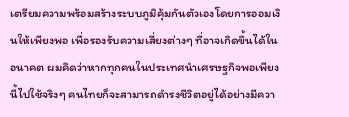เตรียมความพร้อมสร้างระบบภูมิคุ้มกันตัวเองโดยการออมเงินให้เพียงพอ เพื่อรองรับความเสี่ยงต่างๆ ที่อาจเกิดขึ้นได้ในอนาคต ผมคิดว่าหากทุกคนในประเทศนำเศรษฐกิจพอเพียงนี้ไปใช้จริงๆ คนไทยก็จะสามารถดำรงชีวิตอยู่ได้อย่างมีควา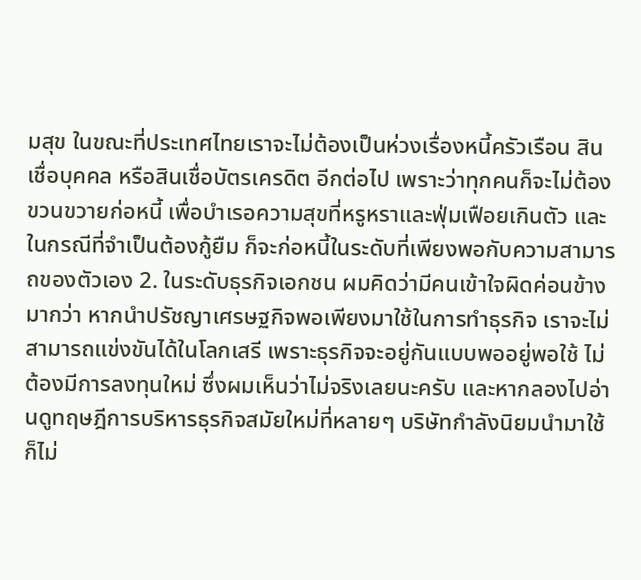มสุข ในขณะที่ประเทศไทยเราจะไม่ต้องเป็นห่วงเรื่องหนี้ครัวเรือน สินเชื่อบุคคล หรือสินเชื่อบัตรเครดิต อีกต่อไป เพราะว่าทุกคนก็จะไม่ต้องขวนขวายก่อหนี้ เพื่อบำเรอความสุขที่หรูหราและฟุ่มเฟือยเกินตัว และในกรณีที่จำเป็นต้องกู้ยืม ก็จะก่อหนี้ในระดับที่เพียงพอกับความสามารถของตัวเอง 2. ในระดับธุรกิจเอกชน ผมคิดว่ามีคนเข้าใจผิดค่อนข้างมากว่า หากนำปรัชญาเศรษฐกิจพอเพียงมาใช้ในการทำธุรกิจ เราจะไม่สามารถแข่งขันได้ในโลกเสรี เพราะธุรกิจจะอยู่กันแบบพออยู่พอใช้ ไม่ต้องมีการลงทุนใหม่ ซึ่งผมเห็นว่าไม่จริงเลยนะครับ และหากลองไปอ่านดูทฤษฎีการบริหารธุรกิจสมัยใหม่ที่หลายๆ บริษัทกำลังนิยมนำมาใช้ ก็ไม่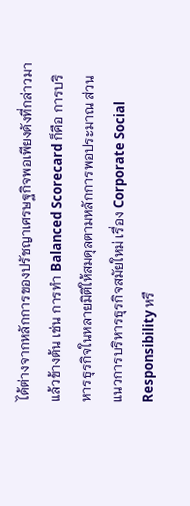ได้ต่างจากหลักการของปรัชญาเศรษฐกิจพอเพียงดังที่กล่าวมาแล้วข้างต้น เช่น การทำ Balanced Scorecard ก็คือ การบริหารธุรกิจในหลายมิติให้สมดุลตามหลักการพอประมาณ ส่วนแนวการบริหารธุรกิจสมัยใหม่ เรื่อง Corporate Social Responsibility หรื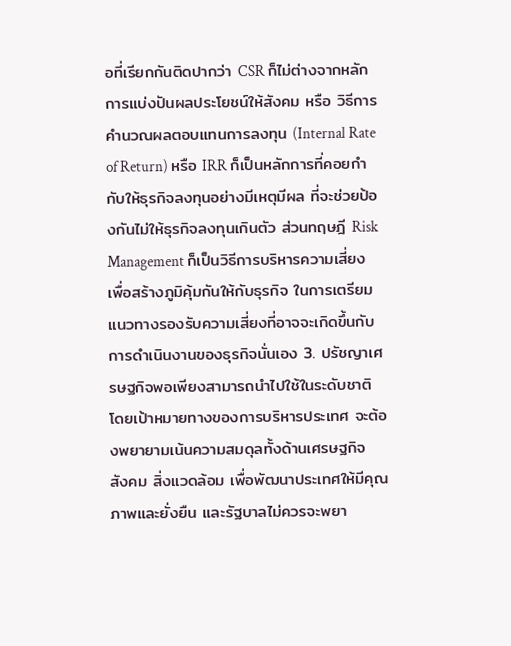อที่เรียกกันติดปากว่า CSR ก็ไม่ต่างจากหลักการแบ่งปันผลประโยชน์ให้สังคม หรือ วิธีการคำนวณผลตอบแทนการลงทุน (Internal Rate of Return) หรือ IRR ก็เป็นหลักการที่คอยกำกับให้ธุรกิจลงทุนอย่างมีเหตุมีผล ที่จะช่วยป้องกันไม่ให้ธุรกิจลงทุนเกินตัว ส่วนทฤษฎี Risk Management ก็เป็นวิธีการบริหารความเสี่ยง เพื่อสร้างภูมิคุ้มกันให้กับธุรกิจ ในการเตรียมแนวทางรองรับความเสี่ยงที่อาจจะเกิดขึ้นกับการดำเนินงานของธุรกิจนั่นเอง 3. ปรัชญาเศรษฐกิจพอเพียงสามารถนำไปใช้ในระดับชาติ โดยเป้าหมายทางของการบริหารประเทศ จะต้องพยายามเน้นความสมดุลทั้งด้านเศรษฐกิจ สังคม สิ่งแวดล้อม เพื่อพัฒนาประเทศให้มีคุณภาพและยั่งยืน และรัฐบาลไม่ควรจะพยา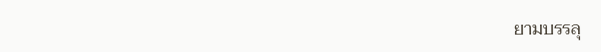ยามบรรลุ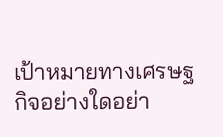เป้าหมายทางเศรษฐกิจอย่างใดอย่า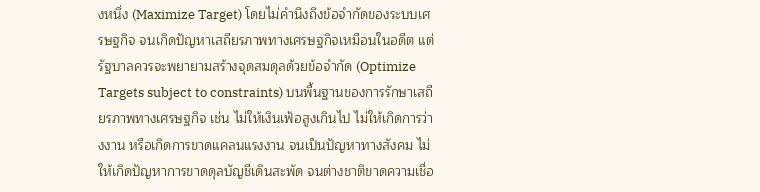งหนึ่ง (Maximize Target) โดยไม่คำนึงถึงข้อจำกัดของระบบเศรษฐกิจ จนเกิดปัญหาเสถียรภาพทางเศรษฐกิจเหมือนในอดีต แต่ รัฐบาลควรจะพยายามสร้างจุดสมดุลด้วยข้อจำกัด (Optimize Targets subject to constraints) บนพื้นฐานของการรักษาเสถียรภาพทางเศรษฐกิจ เช่น ไม่ให้เงินเฟ้อสูงเกินไป ไม่ให้เกิดการว่างงาน หรือเกิดการขาดแคลนแรงงาน จนเป็นปัญหาทางสังคม ไม่ให้เกิดปัญหาการขาดดุลบัญชีเดินสะพัด จนต่างชาติขาดความเชื่อ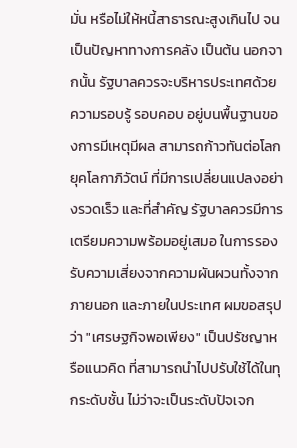มั่น หรือไม่ให้หนี้สาธารณะสูงเกินไป จนเป็นปัญหาทางการคลัง เป็นต้น นอกจากนั้น รัฐบาลควรจะบริหารประเทศด้วยความรอบรู้ รอบคอบ อยู่บนพื้นฐานของการมีเหตุมีผล สามารถก้าวทันต่อโลกยุคโลกาภิวัตน์ ที่มีการเปลี่ยนแปลงอย่างรวดเร็ว และที่สำคัญ รัฐบาลควรมีการเตรียมความพร้อมอยู่เสมอ ในการรองรับความเสี่ยงจากความผันผวนทั้งจากภายนอก และภายในประเทศ ผมขอสรุปว่า "เศรษฐกิจพอเพียง" เป็นปรัชญาหรือแนวคิด ที่สามารถนำไปปรับใช้ได้ในทุกระดับชั้น ไม่ว่าจะเป็นระดับปัจเจก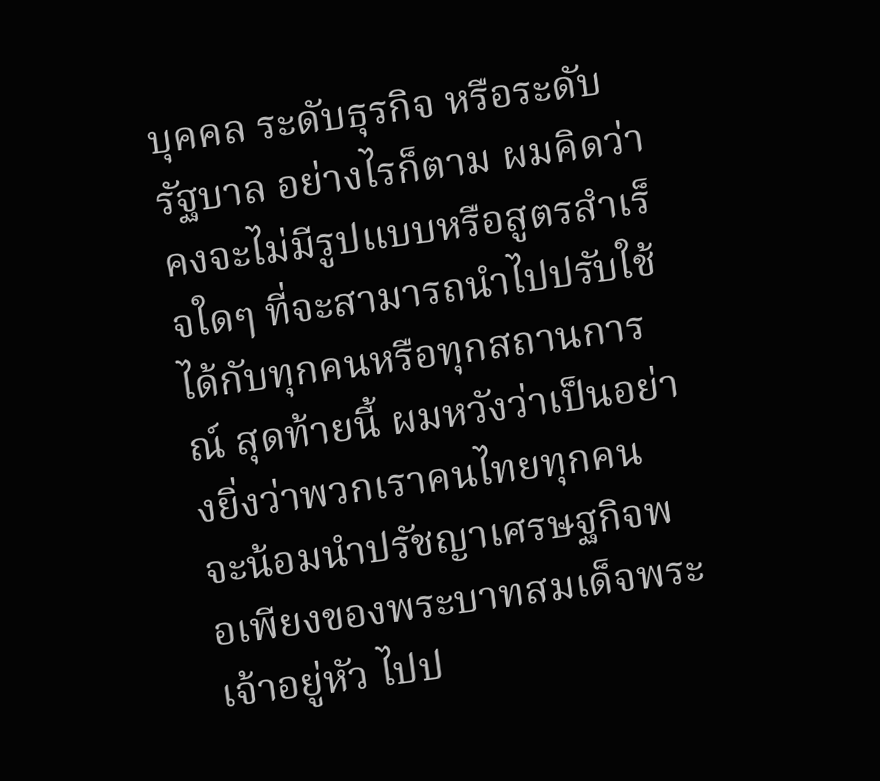บุคคล ระดับธุรกิจ หรือระดับรัฐบาล อย่างไรก็ตาม ผมคิดว่าคงจะไม่มีรูปแบบหรือสูตรสำเร็จใดๆ ที่จะสามารถนำไปปรับใช้ได้กับทุกคนหรือทุกสถานการณ์ สุดท้ายนี้ ผมหวังว่าเป็นอย่างยิ่งว่าพวกเราคนไทยทุกคน จะน้อมนำปรัชญาเศรษฐกิจพอเพียงของพระบาทสมเด็จพระเจ้าอยู่หัว ไปป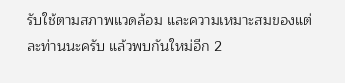รับใช้ตามสภาพแวดล้อม และความเหมาะสมของแต่ละท่านนะครับ แล้วพบกันใหม่อีก 2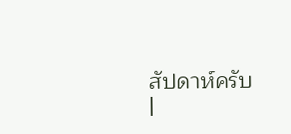สัปดาห์ครับ
|